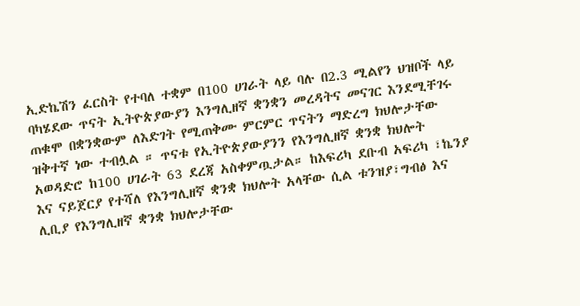ኢድኬሽን ፈርስት የተባለ ተቋም በ100 ሀገራት ላይ ባሉ በ2.3 ሚልየን ህዝቦች ላይ ባካሄደው ጥናት ኢትዮጵያውያን እንግሊዘኛ ቋንቋን መረዳትና መናገር እንደሚቸገሩ ጠቁሞ በቋንቋውም ለእድገት የሚጠቅሙ ምርምር ጥናትን ማድረግ ክህሎታቸው ዝቅተኛ ነው ተብሏል ። ጥናቱ የኢትዮጵያውያንን የእንግሊዘኛ ቋንቋ ክህሎት አወዳድሮ ከ100 ሀገራት 63 ደረጃ አስቀምጧታል። ከእፍሪካ ደቡብ አፍሪካ ፣ኬንያ እና ናይጀርያ የተሻለ የእንግሊዘኛ ቋንቋ ክህሎት አላቸው ሲል ቱንዝያ፣ግብፅ እና ሊቢያ የእንግሊዘኛ ቋንቋ ክህሎታቸው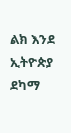ልክ እንደ ኢትዮጵያ ደካማ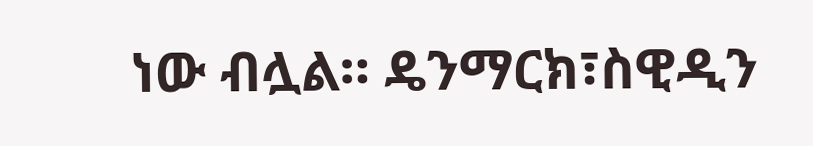ነው ብሏል። ዴንማርክ፣ስዊዲን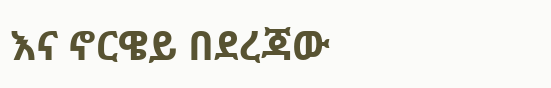እና ኖርዌይ በደረጃው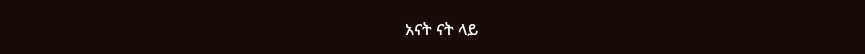አናት ናት ላይ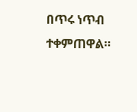በጥሩ ነጥብ ተቀምጠዋል።